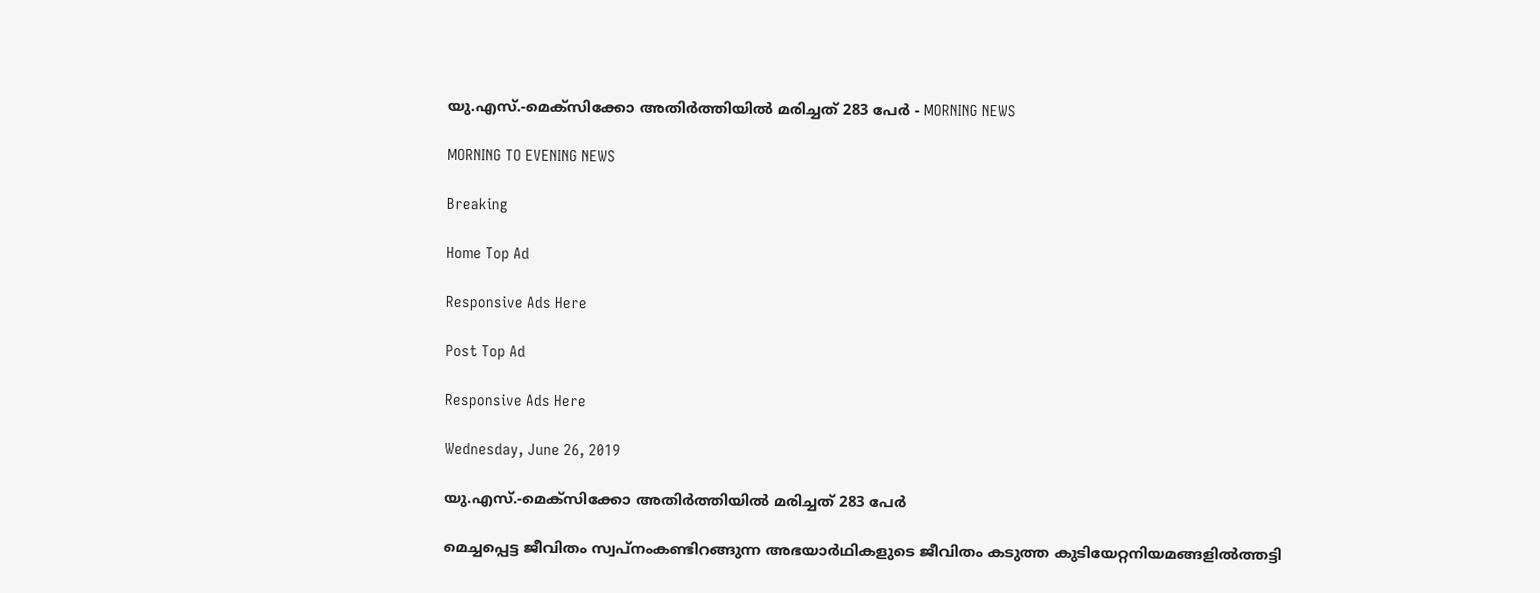യു.എസ്.-മെക്സിക്കോ അതിർത്തിയിൽ മരിച്ചത് 283 പേർ - MORNING NEWS

MORNING TO EVENING NEWS

Breaking

Home Top Ad

Responsive Ads Here

Post Top Ad

Responsive Ads Here

Wednesday, June 26, 2019

യു.എസ്.-മെക്സിക്കോ അതിർത്തിയിൽ മരിച്ചത് 283 പേർ

മെച്ചപ്പെട്ട ജീവിതം സ്വപ്നംകണ്ടിറങ്ങുന്ന അഭയാർഥികളുടെ ജീവിതം കടുത്ത കുടിയേറ്റനിയമങ്ങളിൽത്തട്ടി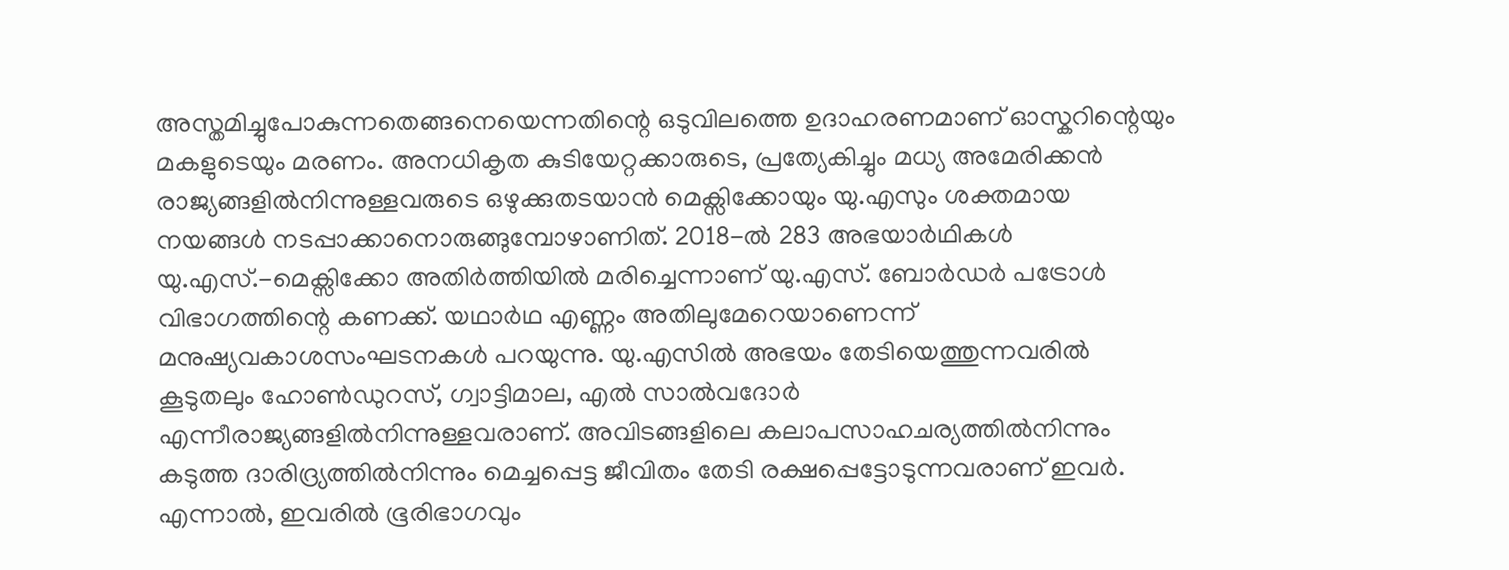അസ്തമിച്ചുപോകുന്നതെങ്ങനെയെന്നതിന്റെ ഒടുവിലത്തെ ഉദാഹരണമാണ് ഓസ്കറിന്റെയും മകളുടെയും മരണം. അനധികൃത കുടിയേറ്റക്കാരുടെ, പ്രത്യേകിച്ചും മധ്യ അമേരിക്കൻ രാജ്യങ്ങളിൽനിന്നുള്ളവരുടെ ഒഴുക്കുതടയാൻ മെക്സിക്കോയും യു.എസും ശക്തമായ നയങ്ങൾ നടപ്പാക്കാനൊരുങ്ങുമ്പോഴാണിത്. 2018-ൽ 283 അഭയാർഥികൾ യു.എസ്.-മെക്സിക്കോ അതിർത്തിയിൽ മരിച്ചെന്നാണ് യു.എസ്. ബോർഡർ പട്രോൾ വിഭാഗത്തിന്റെ കണക്ക്. യഥാർഥ എണ്ണം അതിലുമേറെയാണെന്ന് മനുഷ്യവകാശസംഘടനകൾ പറയുന്നു. യു.എസിൽ അഭയം തേടിയെത്തുന്നവരിൽ കൂടുതലും ഹോൺഡുറസ്, ഗ്വാട്ടിമാല, എൽ സാൽവദോർ എന്നീരാജ്യങ്ങളിൽനിന്നുള്ളവരാണ്. അവിടങ്ങളിലെ കലാപസാഹചര്യത്തിൽനിന്നും കടുത്ത ദാരിദ്ര്യത്തിൽനിന്നും മെച്ചപ്പെട്ട ജീവിതം തേടി രക്ഷപ്പെട്ടോടുന്നവരാണ് ഇവർ. എന്നാൽ, ഇവരിൽ ഭൂരിഭാഗവും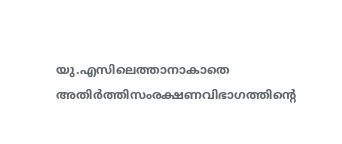യു.എസിലെത്താനാകാതെ അതിർത്തിസംരക്ഷണവിഭാഗത്തിന്റെ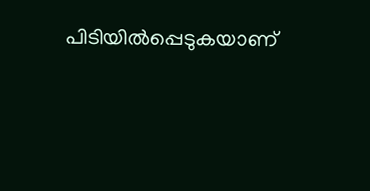പിടിയിൽപ്പെടുകയാണ്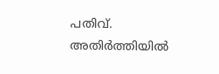പതിവ്. അതിർത്തിയിൽ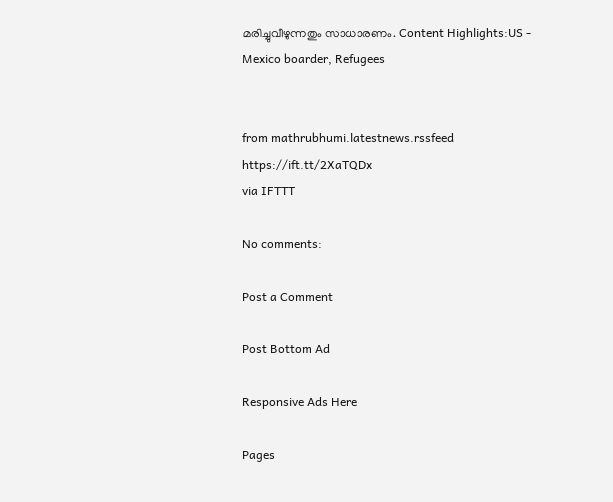മരിച്ചുവീഴുന്നതും സാധാരണം. Content Highlights:US - Mexico boarder, Refugees


from mathrubhumi.latestnews.rssfeed https://ift.tt/2XaTQDx
via IFTTT

No comments:

Post a Comment

Post Bottom Ad

Responsive Ads Here

Pages